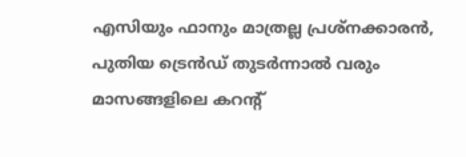എസിയും ഫാനും മാത്രല്ല പ്രശ്നക്കാരൻ, പുതിയ ട്രെൻഡ് തുടർന്നാൽ വരും മാസങ്ങളിലെ കറന്റ്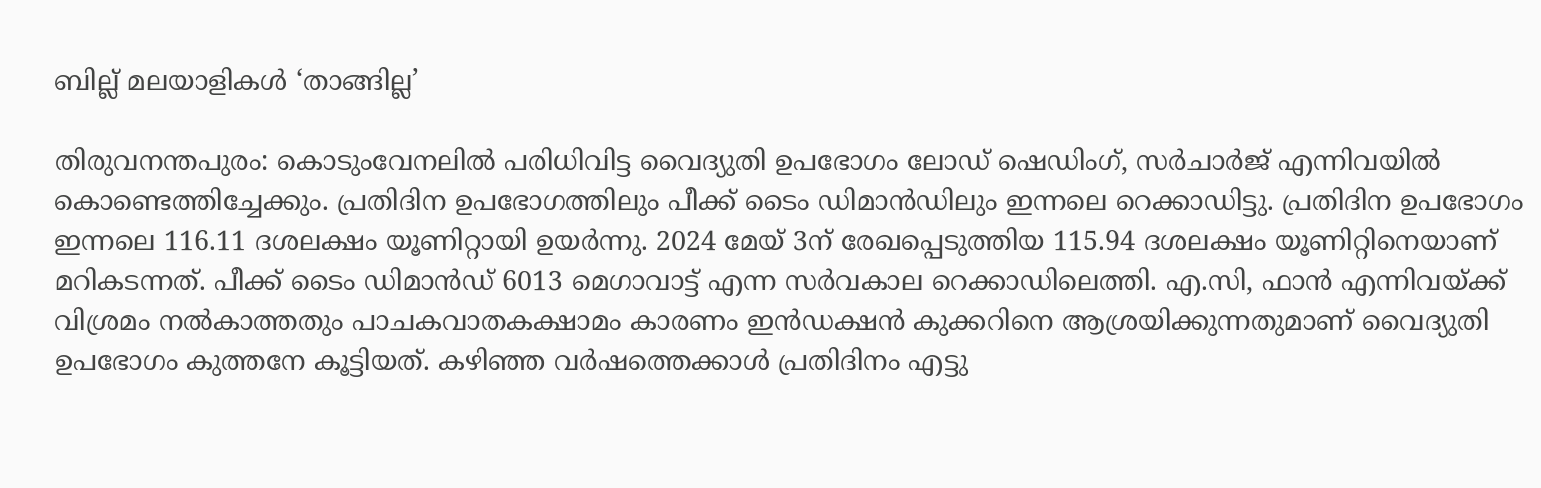ബില്ല് മലയാളികൾ ‘താങ്ങില്ല’

തിരുവനന്തപുരം: കൊടുംവേനലിൽ പരിധിവിട്ട വൈദ്യുതി ഉപഭോഗം ലോഡ് ഷെഡിംഗ്, സർചാർജ് എന്നിവയിൽ കൊണ്ടെത്തിച്ചേക്കും. പ്രതിദിന ഉപഭോഗത്തിലും പീക്ക് ടൈം ഡിമാൻഡിലും ഇന്നലെ റെക്കാഡിട്ടു. പ്രതിദിന ഉപഭോഗം ഇന്നലെ 116.11 ദശലക്ഷം യൂണിറ്റായി ഉയർന്നു. 2024 മേയ് 3ന് രേഖപ്പെടുത്തിയ 115.94 ദശലക്ഷം യൂണിറ്റിനെയാണ് മറികടന്നത്. പീക്ക് ടൈം ഡിമാൻഡ് 6013 മെഗാവാട്ട് എന്ന സർവകാല റെക്കാഡിലെത്തി. എ.സി, ഫാൻ എന്നിവയ്ക്ക് വിശ്രമം നൽകാത്തതും പാചകവാതകക്ഷാമം കാരണം ഇൻഡക്ഷൻ കുക്കറിനെ ആശ്രയിക്കുന്നതുമാണ് വൈദ്യുതി ഉപഭോഗം കുത്തനേ കൂട്ടിയത്. കഴിഞ്ഞ വർഷത്തെക്കാൾ പ്രതിദിനം എട്ടു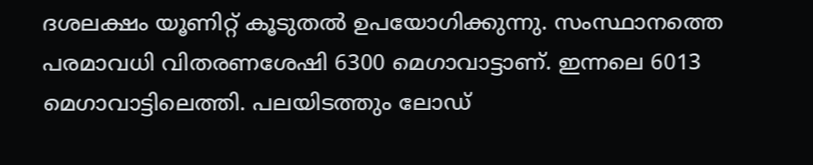ദശലക്ഷം യൂണിറ്റ് കൂടുതൽ ഉപയോഗിക്കുന്നു. സംസ്ഥാനത്തെ പരമാവധി വിതരണശേഷി 6300 മെഗാവാട്ടാണ്. ഇന്നലെ 6013 മെഗാവാട്ടിലെത്തി. പലയിടത്തും ലോഡ്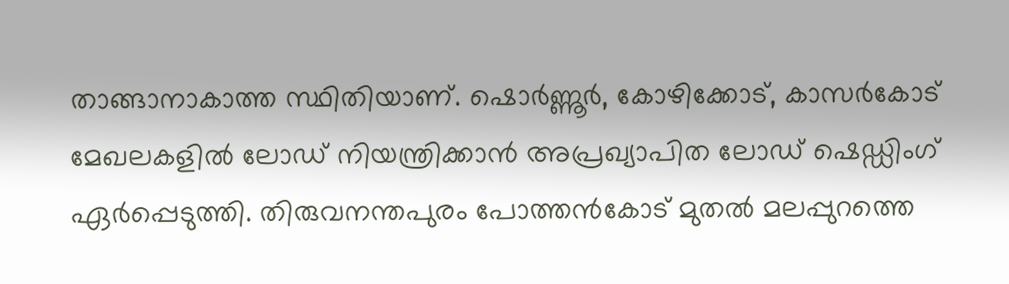താങ്ങാനാകാത്ത സ്ഥിതിയാണ്. ഷൊർണ്ണൂർ, കോഴിക്കോട്, കാസർകോട് മേഖലകളിൽ ലോഡ് നിയന്ത്രിക്കാൻ അപ്രഖ്യാപിത ലോഡ് ഷെഡ്ഡിംഗ് ഏർപ്പെടുത്തി. തിരുവനന്തപുരം പോത്തൻകോട് മുതൽ മലപ്പുറത്തെ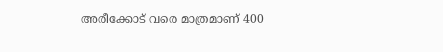അരീക്കോട് വരെ മാത്രമാണ് 400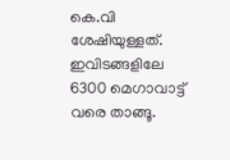കെ.വി ശേഷിയുള്ളത്. ഇവിടങ്ങളിലേ 6300 മെഗാവാട്ട് വരെ താങ്ങൂ.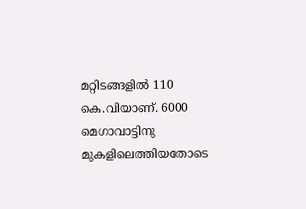മറ്റിടങ്ങളിൽ 110 കെ.വിയാണ്. 6000 മെഗാവാട്ടിനു മുകളിലെത്തിയതോടെ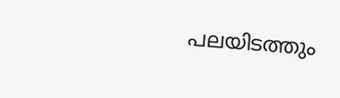പലയിടത്തും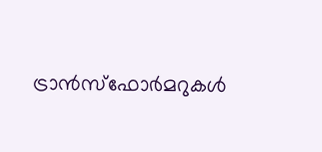ട്രാൻസ്ഫോർമറുകൾ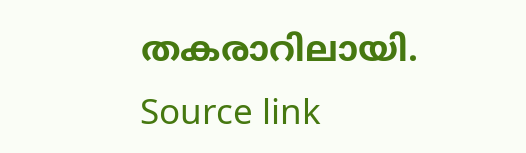തകരാറിലായി.
Source link